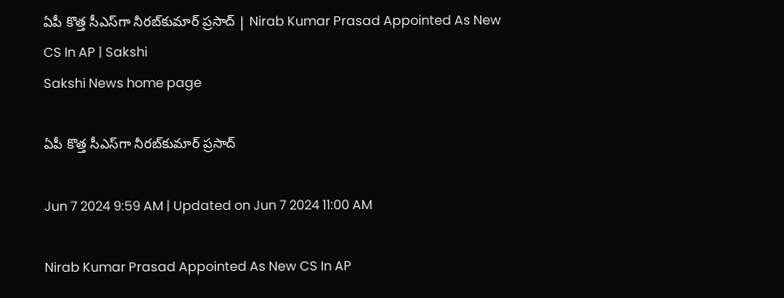ఏపీ కొత్త సీఎస్‌గా నీరబ్‌కుమార్‌ ప్రసాద్‌ | Nirab Kumar Prasad Appointed As New CS In AP | Sakshi
Sakshi News home page

ఏపీ కొత్త సీఎస్‌గా నీరబ్‌కుమార్‌ ప్రసాద్‌

Jun 7 2024 9:59 AM | Updated on Jun 7 2024 11:00 AM

Nirab Kumar Prasad Appointed As New CS In AP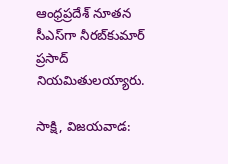ఆంధ్రప్రదేశ్‌ నూతన సీఎస్‌గా నీరబ్‌కుమార్‌ ప్రసాద్‌ నియమితులయ్యారు.

సాక్షి, విజయవాడ: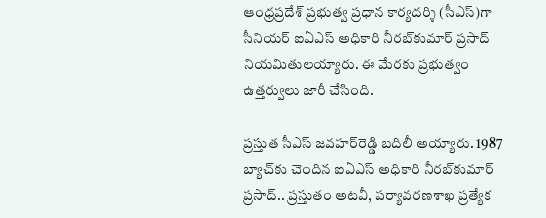ఆంధ్రప్రదేశ్‌ ప్రభుత్వ ప్రధాన కార్యదర్శి (సీఎస్‌)గా సీనియర్‌ ఐఏఎస్‌ అధికారి నీరబ్‌కుమార్‌ ప్రసాద్‌ నియమితులయ్యారు. ఈ మేరకు ప్రభుత్వం ఉత్తర్వులు జారీ చేసింది.

ప్రస్తుత సీఎస్‌ జవహర్‌రెడ్డి బదిలీ అయ్యారు. 1987 బ్యాచ్‌కు చెందిన ఐఏఎస్‌ అధికారి నీరబ్‌కుమార్‌ ప్రసాద్‌.. ప్రస్తుతం అటవీ, పర్యావరణశాఖ ప్రత్యేక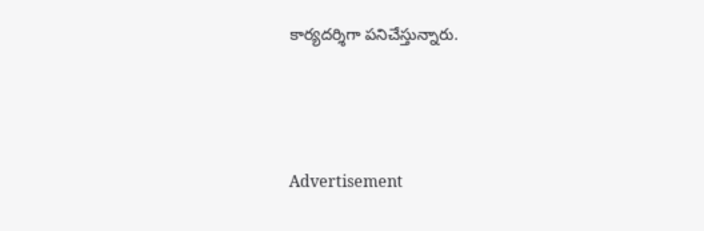కార్యదర్శిగా పనిచేస్తున్నారు.




Advertisement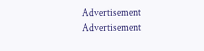Advertisement
Advertisement